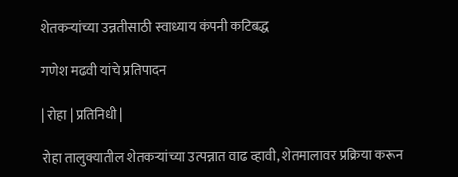शेतकर्‍यांच्या उन्नतीसाठी स्वाध्याय कंपनी कटिबद्ध

गणेश मढवी यांचे प्रतिपादन

| रोहा | प्रतिनिधी |

रोहा तालुक्यातील शेतकर्‍यांच्या उत्पन्नात वाढ व्हावी, शेतमालावर प्रक्रिया करून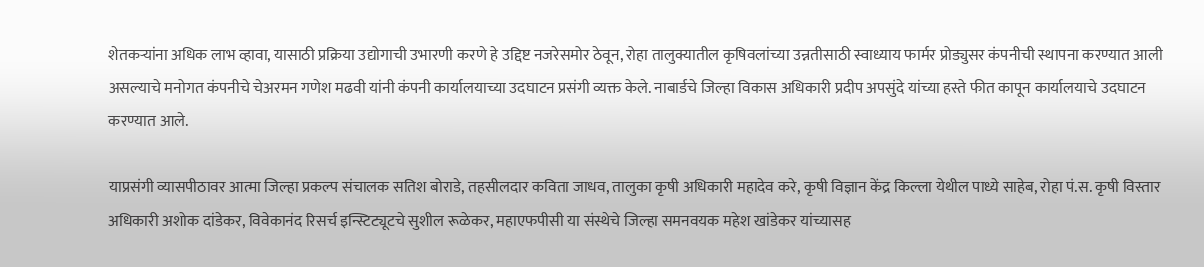शेतकर्‍यांना अधिक लाभ व्हावा, यासाठी प्रक्रिया उद्योगाची उभारणी करणे हे उद्दिष्ट नजरेसमोर ठेवून, रोहा तालुक्यातील कृषिवलांच्या उन्नतीसाठी स्वाध्याय फार्मर प्रोड्युसर कंपनीची स्थापना करण्यात आली असल्याचे मनोगत कंपनीचे चेअरमन गणेश मढवी यांनी कंपनी कार्यालयाच्या उदघाटन प्रसंगी व्यक्त केले. नाबार्डचे जिल्हा विकास अधिकारी प्रदीप अपसुंदे यांच्या हस्ते फीत कापून कार्यालयाचे उदघाटन करण्यात आले.

याप्रसंगी व्यासपीठावर आत्मा जिल्हा प्रकल्प संचालक सतिश बोराडे, तहसीलदार कविता जाधव, तालुका कृषी अधिकारी महादेव करे, कृषी विज्ञान केंद्र किल्ला येथील पाध्ये साहेब, रोहा पं.स. कृषी विस्तार अधिकारी अशोक दांडेकर, विवेकानंद रिसर्च इन्स्टिट्यूटचे सुशील रूळेकर, महाएफपीसी या संस्थेचे जिल्हा समनवयक महेश खांडेकर यांच्यासह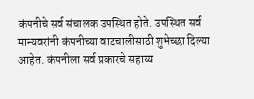कंपनीचे सर्व संचालक उपस्थित होते. उपस्थित सर्व मान्यवरांनी कंपनीच्या वाटचालीसाठी शुभेच्छा दिल्या आहेत. कंपनीला सर्व प्रकारचे सहाय्य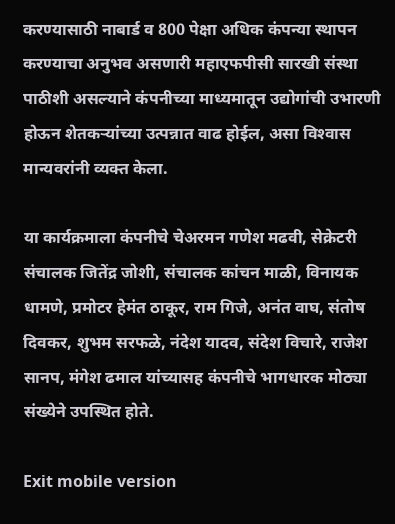करण्यासाठी नाबार्ड व 800 पेक्षा अधिक कंपन्या स्थापन करण्याचा अनुभव असणारी महाएफपीसी सारखी संस्था पाठीशी असल्याने कंपनीच्या माध्यमातून उद्योगांची उभारणी होऊन शेतकर्‍यांच्या उत्पन्नात वाढ होईल, असा विश्‍वास मान्यवरांनी व्यक्त केला.

या कार्यक्रमाला कंपनीचे चेअरमन गणेश मढवी, सेक्रेटरी संचालक जितेंद्र जोशी, संचालक कांचन माळी, विनायक धामणे, प्रमोटर हेमंत ठाकूर, राम गिजे, अनंत वाघ, संतोष दिवकर, शुभम सरफळे, नंदेश यादव, संदेश विचारे, राजेश सानप, मंगेश ढमाल यांच्यासह कंपनीचे भागधारक मोठ्या संख्येने उपस्थित होते.

Exit mobile version